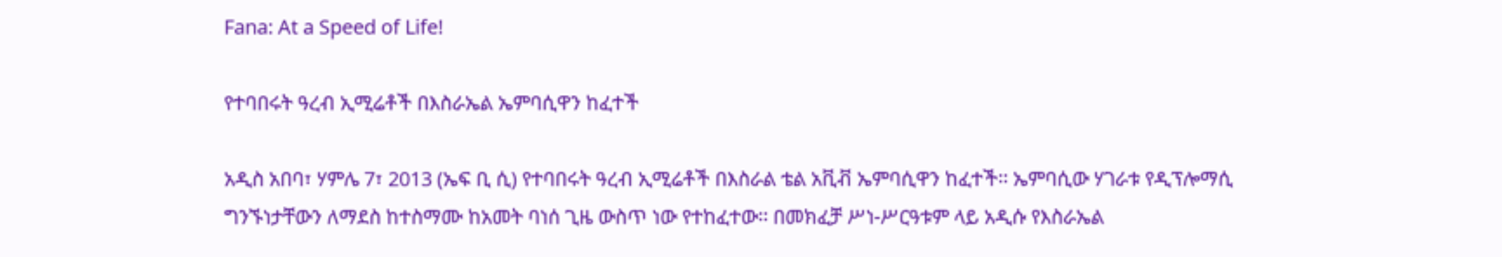Fana: At a Speed of Life!

የተባበሩት ዓረብ ኢሚሬቶች በእስራኤል ኤምባሲዋን ከፈተች

አዲስ አበባ፣ ሃምሌ 7፣ 2013 (ኤፍ ቢ ሲ) የተባበሩት ዓረብ ኢሚሬቶች በእስራል ቴል አቪቭ ኤምባሲዋን ከፈተች፡፡ ኤምባሲው ሃገራቱ የዲፕሎማሲ ግንኙነታቸውን ለማደስ ከተስማሙ ከአመት ባነሰ ጊዜ ውስጥ ነው የተከፈተው፡፡ በመክፈቻ ሥነ-ሥርዓቱም ላይ አዲሱ የእስራኤል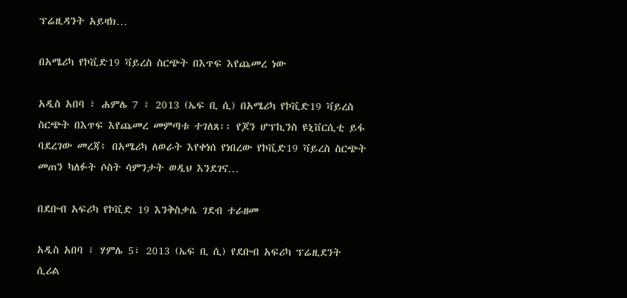ፕሬዚዳንት አይዛክ…

በአሜሪካ የኮቪድ19 ቫይረስ ስርጭት በእጥፍ እየጨመረ ነው

አዲስ አበባ ፣ ሐምሌ 7 ፣ 2013 (ኤፍ ቢ ሲ) በአሜሪካ የኮቪድ19 ቫይረስ ስርጭት በእጥፍ እየጨመረ መምጣቱ ተገለጸ፡፡ የጆን ሆፕኪንስ ዩኒቨርሲቲ ይፋ ባደረገው መረጃ፥ በአሜሪካ ለወራት እየቀነሰ የነበረው የኮቪድ19 ቫይረስ ስርጭት መጠን ካለፉት ሶስት ሳምንታት ወዲህ እንደገና…

በደቡብ አፍሪካ የኮቪድ 19 እንቅስቃሴ ገደብ ተራዘመ

አዲስ አበባ ፣ ሃምሌ 5፣ 2013 (ኤፍ ቢ ሲ) የደቡብ አፍሪካ ፕሬዚደንት ሲሪል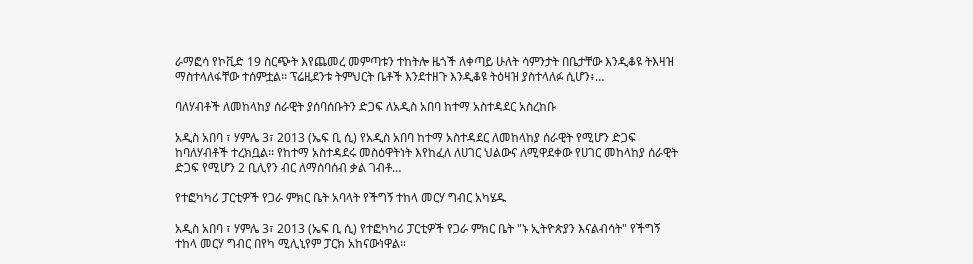ራማፎሳ የኮቪድ 19 ስርጭት እየጨመረ መምጣቱን ተከትሎ ዜጎች ለቀጣይ ሁለት ሳምንታት በቤታቸው እንዲቆዩ ትእዛዝ ማስተላለፋቸው ተሰምቷል፡፡ ፕሬዚደንቱ ትምህርት ቤቶች እንደተዘጉ እንዲቆዩ ትዕዛዝ ያስተላለፉ ሲሆን፥…

ባለሃብቶች ለመከላከያ ሰራዊት ያሰባሰቡትን ድጋፍ ለአዲስ አበባ ከተማ አስተዳደር አስረከቡ

አዲስ አበባ ፣ ሃምሌ 3፣ 2013 (ኤፍ ቢ ሲ) የአዲስ አበባ ከተማ አስተዳደር ለመከላከያ ሰራዊት የሚሆን ድጋፍ ከባለሃብቶች ተረክቧል፡፡ የከተማ አስተዳደሩ መስዕዋትነት እየከፈለ ለሀገር ህልውና ለሚዋደቀው የሀገር መከላከያ ሰራዊት ድጋፍ የሚሆን 2 ቢሊየን ብር ለማሰባሰብ ቃል ገብቶ…

የተፎካካሪ ፓርቲዎች የጋራ ምክር ቤት አባላት የችግኝ ተከላ መርሃ ግብር አካሄዱ

አዲስ አበባ ፣ ሃምሌ 3፣ 2013 (ኤፍ ቢ ሲ) የተፎካካሪ ፓርቲዎች የጋራ ምክር ቤት "ኑ ኢትዮጵያን እናልብሳት" የችግኝ ተከላ መርሃ ግብር በየካ ሚሊኒየም ፓርክ አከናውነዋል።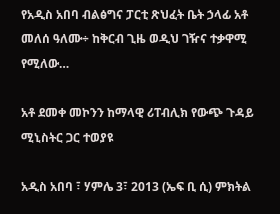የአዲስ አበባ ብልፅግና ፓርቲ ጽህፈት ቤት ኃላፊ አቶ መለሰ ዓለሙ÷ ከቅርብ ጊዜ ወዲህ ገዥና ተቃዋሚ የሚለው…

አቶ ደመቀ መኮንን ከማላዊ ሪፐብሊክ የውጭ ጉዳይ ሚኒስትር ጋር ተወያዩ

አዲስ አበባ ፣ ሃምሌ 3፣ 2013 (ኤፍ ቢ ሲ) ምክትል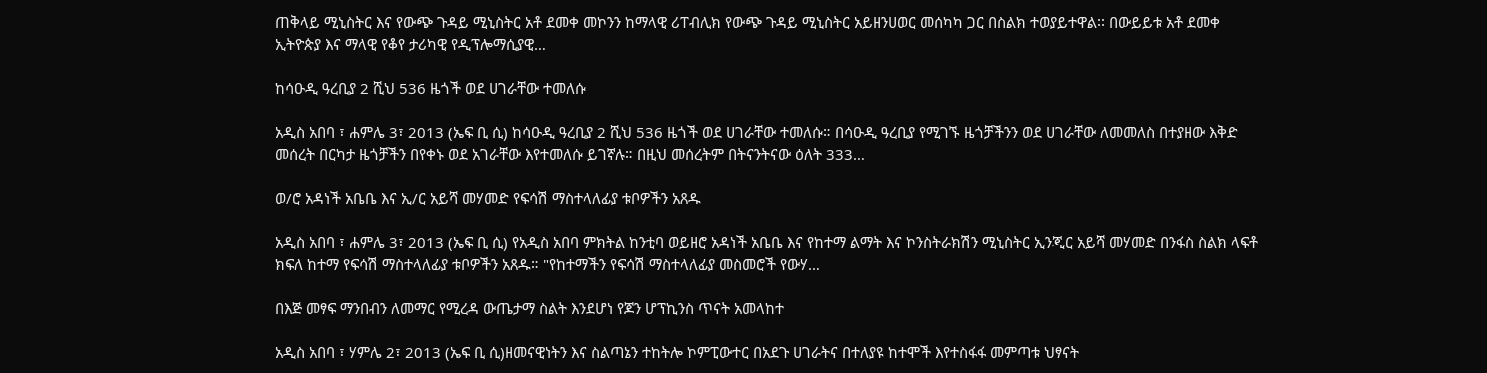ጠቅላይ ሚኒስትር እና የውጭ ጉዳይ ሚኒስትር አቶ ደመቀ መኮንን ከማላዊ ሪፐብሊክ የውጭ ጉዳይ ሚኒስትር አይዘንሀወር መሰካካ ጋር በስልክ ተወያይተዋል፡፡ በውይይቱ አቶ ደመቀ ኢትዮጵያ እና ማላዊ የቆየ ታሪካዊ የዲፕሎማሲያዊ…

ከሳዑዲ ዓረቢያ 2 ሺህ 536 ዜጎች ወደ ሀገራቸው ተመለሱ

አዲስ አበባ ፣ ሐምሌ 3፣ 2013 (ኤፍ ቢ ሲ) ከሳዑዲ ዓረቢያ 2 ሺህ 536 ዜጎች ወደ ሀገራቸው ተመለሱ። በሳዑዲ ዓረቢያ የሚገኙ ዜጎቻችንን ወደ ሀገራቸው ለመመለስ በተያዘው እቅድ መሰረት በርካታ ዜጎቻችን በየቀኑ ወደ አገራቸው እየተመለሱ ይገኛሉ። በዚህ መሰረትም በትናንትናው ዕለት 333…

ወ/ሮ አዳነች አቤቤ እና ኢ/ር አይሻ መሃመድ የፍሳሽ ማስተላለፊያ ቱቦዎችን አጸዱ

አዲስ አበባ ፣ ሐምሌ 3፣ 2013 (ኤፍ ቢ ሲ) የአዲስ አበባ ምክትል ከንቲባ ወይዘሮ አዳነች አቤቤ እና የከተማ ልማት እና ኮንስትራክሽን ሚኒስትር ኢንጂር አይሻ መሃመድ በንፋስ ስልክ ላፍቶ ክፍለ ከተማ የፍሳሽ ማስተላለፊያ ቱቦዎችን አጸዱ። "የከተማችን የፍሳሽ ማስተላለፊያ መስመሮች የውሃ…

በእጅ መፃፍ ማንበብን ለመማር የሚረዳ ውጤታማ ስልት እንደሆነ የጆን ሆፕኪንስ ጥናት አመላከተ

አዲስ አበባ ፣ ሃምሌ 2፣ 2013 (ኤፍ ቢ ሲ)ዘመናዊነትን እና ስልጣኔን ተከትሎ ኮምፒውተር በአደጉ ሀገራትና በተለያዩ ከተሞች እየተስፋፋ መምጣቱ ህፃናት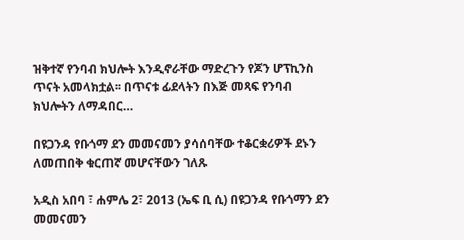ዝቅተኛ የንባብ ክህሎት እንዲኖራቸው ማድረጉን የጆን ሆፕኪንስ ጥናት አመላክቷል፡፡ በጥናቱ ፊደላትን በእጅ መጻፍ የንባብ ክህሎትን ለማዳበር…

በዩጋንዳ የቡጎማ ደን መመናመን ያሳሰባቸው ተቆርቋሪዎች ደኑን ለመጠበቅ ቁርጠኛ መሆናቸውን ገለጹ

አዲስ አበባ ፣ ሐምሌ 2፣ 2013 (ኤፍ ቢ ሲ) በዩጋንዳ የቡጎማን ደን መመናመን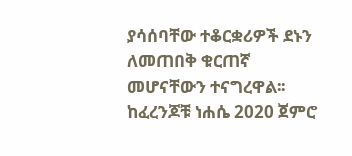ያሳሰባቸው ተቆርቋሪዎች ደኑን ለመጠበቅ ቁርጠኛ መሆናቸውን ተናግረዋል፡፡ ከፈረንጆቹ ነሐሴ 2020 ጀምሮ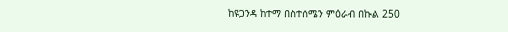ከዩጋንዳ ከተማ በስተሰሜን ምዕራብ በኩል 250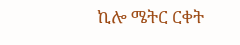ኪሎ ሜትር ርቀት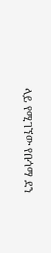ላይ የሚገኘው የቡጎማ ደን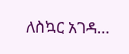ለስኳር አገዳ…